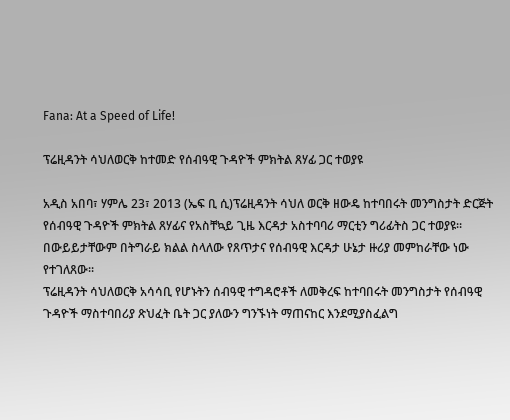Fana: At a Speed of Life!

ፕሬዚዳንት ሳህለወርቅ ከተመድ የሰብዓዊ ጉዳዮች ምክትል ጸሃፊ ጋር ተወያዩ

አዲስ አበባ፣ ሃምሌ 23፣ 2013 (ኤፍ ቢ ሲ)ፕሬዚዳንት ሳህለ ወርቅ ዘውዴ ከተባበሩት መንግስታት ድርጅት የሰብዓዊ ጉዳዮች ምክትል ጸሃፊና የአስቸኳይ ጊዜ እርዳታ አስተባባሪ ማርቲን ግሪፊትስ ጋር ተወያዩ፡፡
በውይይታቸውም በትግራይ ክልል ስላለው የጸጥታና የሰብዓዊ እርዳታ ሁኔታ ዙሪያ መምከራቸው ነው የተገለጸው፡፡
ፕሬዚዳንት ሳህለወርቅ አሳሳቢ የሆኑትን ሰብዓዊ ተግዳሮቶች ለመቅረፍ ከተባበሩት መንግስታት የሰብዓዊ ጉዳዮች ማስተባበሪያ ጽህፈት ቤት ጋር ያለውን ግንኙነት ማጠናከር እንደሚያስፈልግ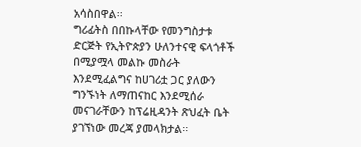አሳስበዋል፡፡
ግሪፊትስ በበኩላቸው የመንግስታቱ ድርጅት የኢትዮጵያን ሁለንተናዊ ፍላጎቶች በሚያሟላ መልኩ መስራት እንደሚፈልግና ከሀገሪቷ ጋር ያለውን ግንኙነት ለማጠናከር እንደሚሰራ መናገራቸውን ከፕሬዚዳንት ጽህፈት ቤት ያገኘነው መረጃ ያመላክታል፡፡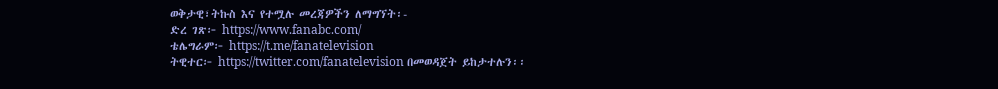ወቅታዊ፣ትኩስ እና የተሟሉ መረጃዎችን ለማግኘት፡-
ድረ ገጽ፦ https://www.fanabc.com/
ቴሌግራም፦ https://t.me/fanatelevision
ትዊተር፦ https://twitter.com/fanatelevision በመወዳጀት ይከታተሉን፡፡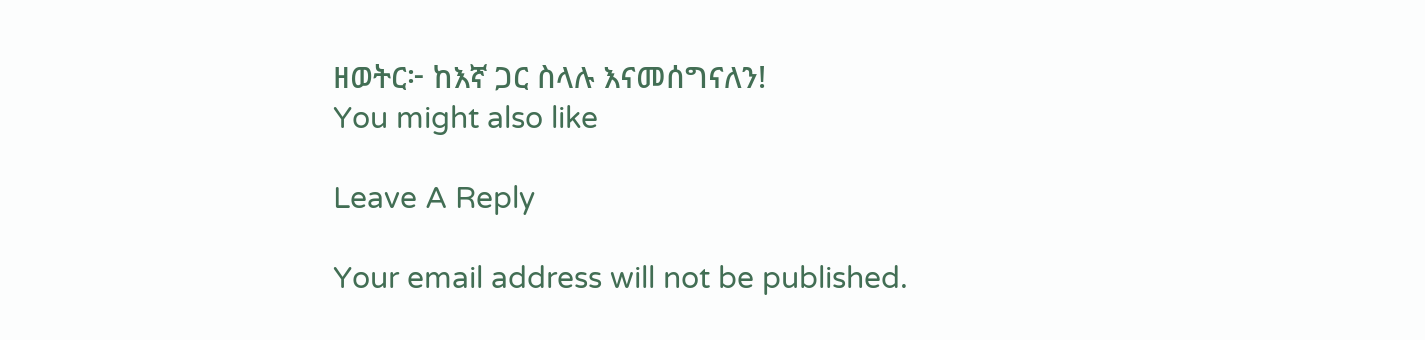ዘወትር፦ ከእኛ ጋር ስላሉ እናመሰግናለን!
You might also like

Leave A Reply

Your email address will not be published.